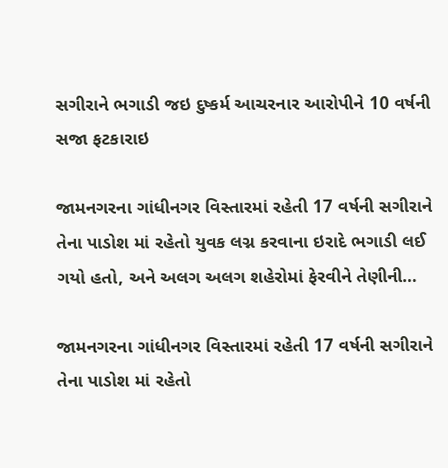સગીરાને ભગાડી જઇ દુષ્કર્મ આચરનાર આરોપીને 10 વર્ષની સજા ફટકારાઇ

જામનગરના ગાંધીનગર વિસ્તારમાં રહેતી 17 વર્ષની સગીરાને તેના પાડોશ માં રહેતો યુવક લગ્ન કરવાના ઇરાદે ભગાડી લઈ ગયો હતો, અને અલગ અલગ શહેરોમાં ફેરવીને તેણીની…

જામનગરના ગાંધીનગર વિસ્તારમાં રહેતી 17 વર્ષની સગીરાને તેના પાડોશ માં રહેતો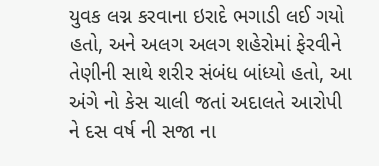યુવક લગ્ન કરવાના ઇરાદે ભગાડી લઈ ગયો હતો, અને અલગ અલગ શહેરોમાં ફેરવીને તેણીની સાથે શરીર સંબંધ બાંધ્યો હતો, આ અંગે નો કેસ ચાલી જતાં અદાલતે આરોપી ને દસ વર્ષ ની સજા ના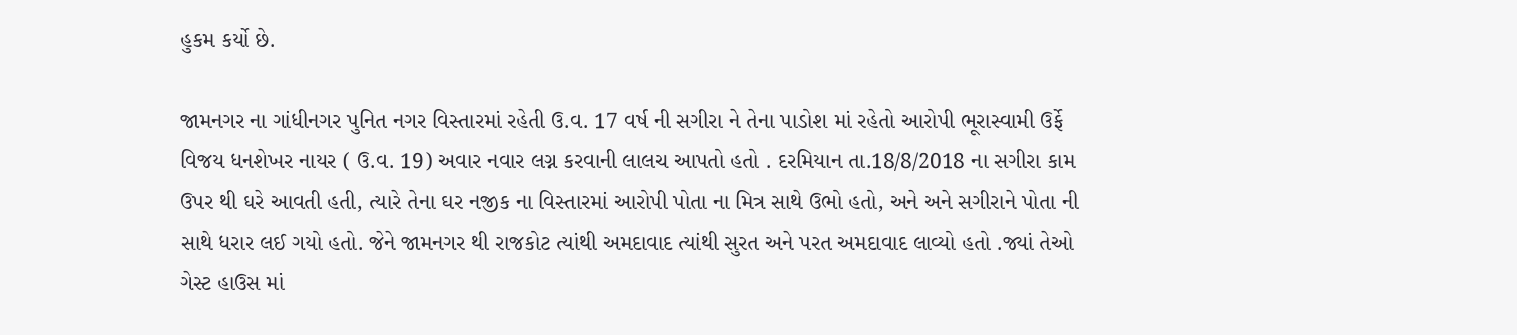હુકમ કર્યો છે.

જામનગર ના ગાંધીનગર પુનિત નગર વિસ્તારમાં રહેતી ઉ.વ. 17 વર્ષ ની સગીરા ને તેના પાડોશ માં રહેતો આરોપી ભૂરાસ્વામી ઉર્ફે વિજય ધનશેખર નાયર ( ઉ.વ. 19) અવાર નવાર લગ્ન કરવાની લાલચ આપતો હતો . દરમિયાન તા.18/8/2018 ના સગીરા કામ ઉપર થી ઘરે આવતી હતી, ત્યારે તેના ઘર નજીક ના વિસ્તારમાં આરોપી પોતા ના મિત્ર સાથે ઉભો હતો, અને અને સગીરાને પોતા ની સાથે ધરાર લઈ ગયો હતો. જેને જામનગર થી રાજકોટ ત્યાંથી અમદાવાદ ત્યાંથી સુરત અને પરત અમદાવાદ લાવ્યો હતો .જ્યાં તેઓ ગેસ્ટ હાઉસ માં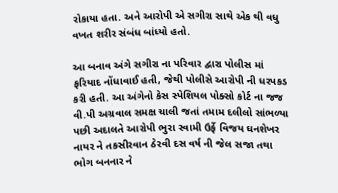રોકાયા હતા. અને આરોપી એ સગીરા સાથે એક થી વધુ વખત શરીર સંબંધ બાંધ્યો હતો.

આ બનાવ અંગે સગીરા ના પરિવાર દ્વારા પોલીસ માં ફરિયાદ નોંધાવાઈ હતી, જેથી પોલીસે આરોપી ની ધરપકડ કરી હતી. આ અંગેનો કેસ સ્પેશિયલ પોક્સો કોર્ટ ના જજ વી.પી અગ્રવાલ સમક્ષ ચાલી જતાં તમામ દલીલો સાંભળ્યા પછી અદાલતે આરોપી ભુરા સ્વામી ઉર્ફે વિજય ઘનશેખર નાયર ને તકસીરવાન ઠેરવી દસ વર્ષ ની જેલ સજા તથા ભોગ બનનાર ને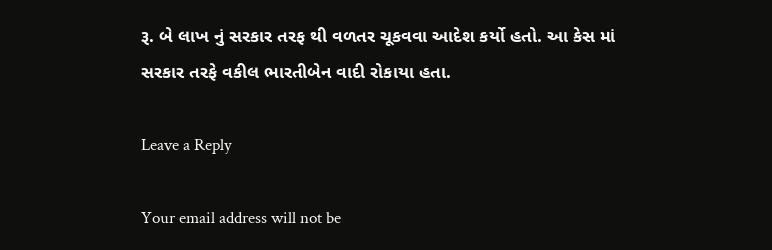રૂ. બે લાખ નું સરકાર તરફ થી વળતર ચૂકવવા આદેશ કર્યો હતો. આ કેસ માં સરકાર તરફે વકીલ ભારતીબેન વાદી રોકાયા હતા.

Leave a Reply

Your email address will not be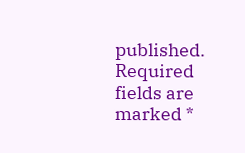published. Required fields are marked *